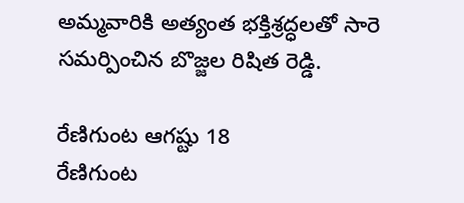అమ్మవారికి అత్యంత భక్తిశ్రద్ధలతో సారె సమర్పించిన బొజ్జల రిషిత రెడ్డి.

రేణిగుంట ఆగష్టు 18
రేణిగుంట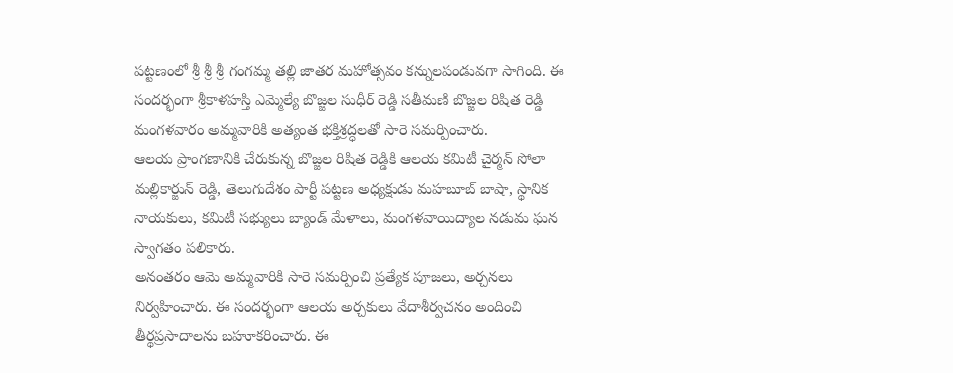పట్టణంలో శ్రీ శ్రీ శ్రీ గంగమ్మ తల్లి జాతర మహోత్సవం కన్నులపండువగా సాగింది. ఈ సందర్భంగా శ్రీకాళహస్తి ఎమ్మెల్యే బొజ్జల సుధీర్ రెడ్డి సతీమణి బొజ్జల రిషిత రెడ్డి మంగళవారం అమ్మవారికి అత్యంత భక్తిశ్రద్ధలతో సారె సమర్పించారు.
ఆలయ ప్రాంగణానికి చేరుకున్న బొజ్జల రిషిత రెడ్డికి ఆలయ కమిటీ చైర్మన్ సోలా మల్లికార్జున్ రెడ్డి, తెలుగుదేశం పార్టీ పట్టణ అధ్యక్షుడు మహబూబ్ బాషా, స్థానిక నాయకులు, కమిటీ సభ్యులు బ్యాండ్ మేళాలు, మంగళవాయిద్యాల నడుమ ఘన స్వాగతం పలికారు.
అనంతరం ఆమె అమ్మవారికి సారె సమర్పించి ప్రత్యేక పూజలు, అర్చనలు నిర్వహించారు. ఈ సందర్భంగా ఆలయ అర్చకులు వేదాశీర్వచనం అందించి తీర్థప్రసాదాలను బహూకరించారు. ఈ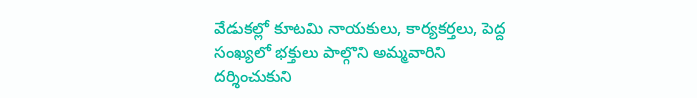వేడుకల్లో కూటమి నాయకులు, కార్యకర్తలు, పెద్ద సంఖ్యలో భక్తులు పాల్గొని అమ్మవారిని దర్శించుకుని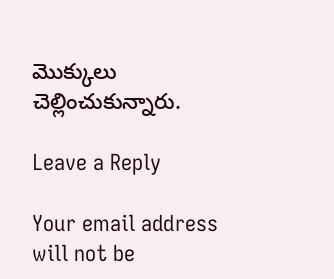మొక్కులు చెల్లించుకున్నారు.

Leave a Reply

Your email address will not be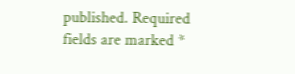published. Required fields are marked *